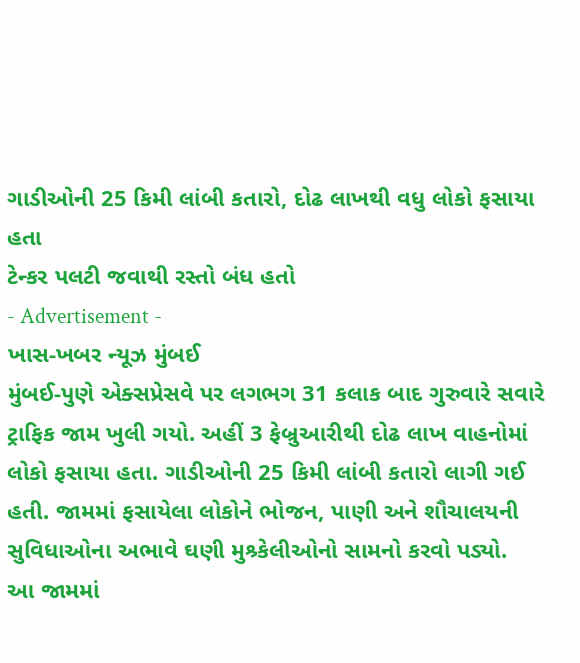ગાડીઓની 25 કિમી લાંબી કતારો, દોઢ લાખથી વધુ લોકો ફસાયા હતા
ટેન્કર પલટી જવાથી રસ્તો બંધ હતો
- Advertisement -
ખાસ-ખબર ન્યૂઝ મુંબઈ
મુંબઈ-પુણે એક્સપ્રેસવે પર લગભગ 31 કલાક બાદ ગુરુવારે સવારે ટ્રાફિક જામ ખુલી ગયો. અહીં 3 ફેબ્રુઆરીથી દોઢ લાખ વાહનોમાં લોકો ફસાયા હતા. ગાડીઓની 25 કિમી લાંબી કતારો લાગી ગઈ હતી. જામમાં ફસાયેલા લોકોને ભોજન, પાણી અને શૌચાલયની સુવિધાઓના અભાવે ઘણી મુશ્ર્કેલીઓનો સામનો કરવો પડ્યો.
આ જામમાં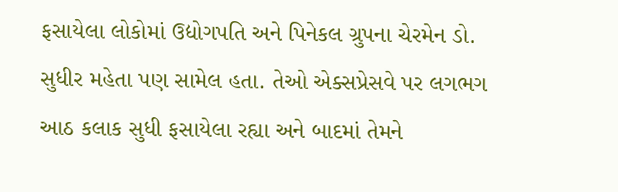ફસાયેલા લોકોમાં ઉદ્યોગપતિ અને પિનેકલ ગ્રુપના ચેરમેન ડો. સુધીર મહેતા પણ સામેલ હતા. તેઓ એક્સપ્રેસવે પર લગભગ આઠ કલાક સુધી ફસાયેલા રહ્યા અને બાદમાં તેમને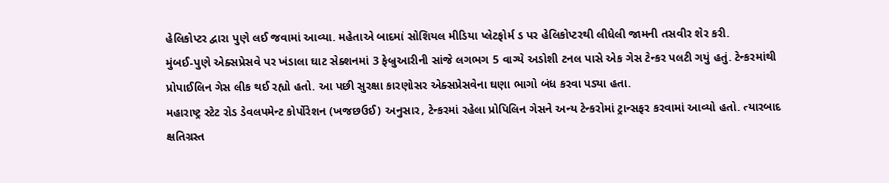હેલિકોપ્ટર દ્વારા પુણે લઈ જવામાં આવ્યા. મહેતાએ બાદમાં સોશિયલ મીડિયા પ્લેટફોર્મ ડ પર હેલિકોપ્ટરથી લીધેલી જામની તસવીર શેર કરી.
મુંબઈ-પુણે એક્સપ્રેસવે પર ખંડાલા ઘાટ સેક્શનમાં 3 ફેબ્રુઆરીની સાંજે લગભગ 5 વાગ્યે અડોશી ટનલ પાસે એક ગેસ ટેન્કર પલટી ગયું હતું. ટેન્કરમાંથી પ્રોપાઈલિન ગેસ લીક થઈ રહ્યો હતો. આ પછી સુરક્ષા કારણોસર એક્સપ્રેસવેના ઘણા ભાગો બંધ કરવા પડ્યા હતા.
મહારાષ્ટ્ર સ્ટેટ રોડ ડેવલપમેન્ટ કોર્પોરેશન (ખજછઉઈ) અનુસાર, ટેન્કરમાં રહેલા પ્રોપિલિન ગેસને અન્ય ટેન્કરોમાં ટ્રાન્સફર કરવામાં આવ્યો હતો. ત્યારબાદ ક્ષતિગ્રસ્ત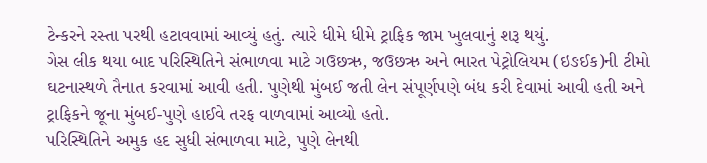ટેન્કરને રસ્તા પરથી હટાવવામાં આવ્યું હતું. ત્યારે ધીમે ધીમે ટ્રાફિક જામ ખુલવાનું શરૂ થયું.
ગેસ લીક થયા બાદ પરિસ્થિતિને સંભાળવા માટે ગઉછઋ, જઉછઋ અને ભારત પેટ્રોલિયમ (ઇઙઈક)ની ટીમો ઘટનાસ્થળે તૈનાત કરવામાં આવી હતી. પુણેથી મુંબઈ જતી લેન સંપૂર્ણપણે બંધ કરી દેવામાં આવી હતી અને ટ્રાફિકને જૂના મુંબઈ-પુણે હાઈવે તરફ વાળવામાં આવ્યો હતો.
પરિસ્થિતિને અમુક હદ સુધી સંભાળવા માટે, પુણે લેનથી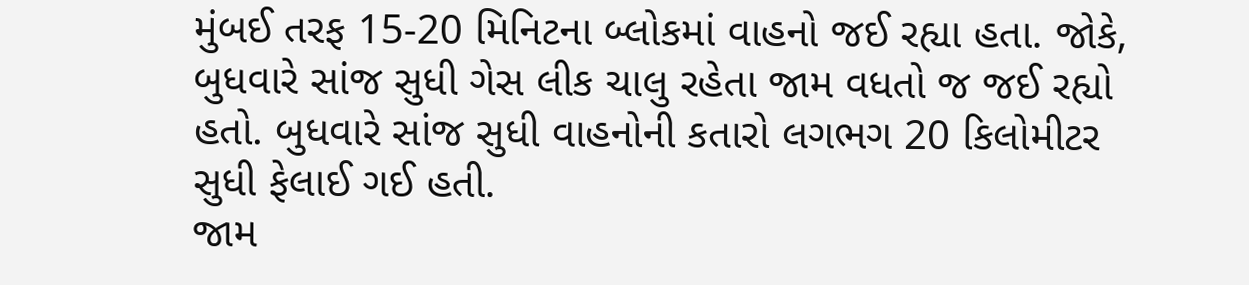મુંબઈ તરફ 15-20 મિનિટના બ્લોકમાં વાહનો જઈ રહ્યા હતા. જોકે, બુધવારે સાંજ સુધી ગેસ લીક ચાલુ રહેતા જામ વધતો જ જઈ રહ્યો હતો. બુધવારે સાંજ સુધી વાહનોની કતારો લગભગ 20 કિલોમીટર સુધી ફેલાઈ ગઈ હતી.
જામ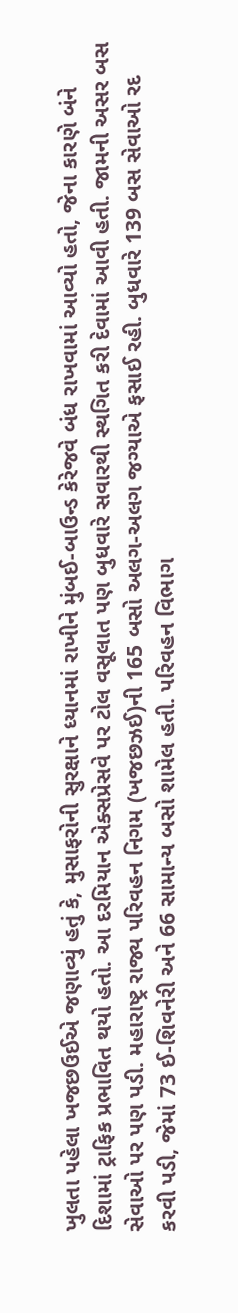ખુલતા પહેલા ખજછઉઈએ જણાવ્યું હતું કે, મુસાફરોની સુરક્ષાને ધ્યાનમાં રાખીને મુંબઈ-બાઉન્ડ કેરેજવે બંધ રાખવામાં આવ્યો હતો, જેના કારણે બંને દિશામાં ટ્રાફિક પ્રભાવિત થયો હતો. આ દરમિયાન એક્સપ્રેસવે પર ટોલ વસૂલાત પણ બુધવારે સવારથી સ્થગિત કરી દેવામાં આવી હતી. જામની અસર બસ સેવાઓ પર પણ પડી. મહારાષ્ટ્ર રાજ્ય પરિવહન નિગમ (ખજછઝઈ)ની 165 બસો અલગ-અલગ જગ્યાએ ફસાઈ રહી. બુધવારે 139 બસ સેવાઓ રદ કરવી પડી, જેમાં 73 ઈ-શિવનેરી અને 66 સામાન્ય બસો શામેલ હતી. પરિવહન વિભાગ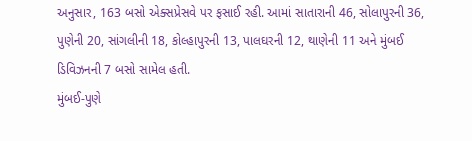અનુસાર, 163 બસો એક્સપ્રેસવે પર ફસાઈ રહી. આમાં સાતારાની 46, સોલાપુરની 36, પુણેની 20, સાંગલીની 18, કોલ્હાપુરની 13, પાલઘરની 12, થાણેની 11 અને મુંબઈ ડિવિઝનની 7 બસો સામેલ હતી.
મુંબઈ-પુણે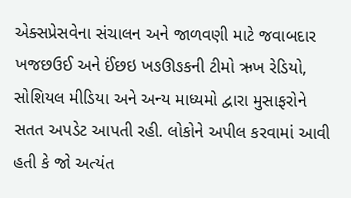એક્સપ્રેસવેના સંચાલન અને જાળવણી માટે જવાબદાર ખજછઉઈ અને ઈંછઇ ખઙઊઙકની ટીમો ઋખ રેડિયો, સોશિયલ મીડિયા અને અન્ય માધ્યમો દ્વારા મુસાફરોને સતત અપડેટ આપતી રહી. લોકોને અપીલ કરવામાં આવી હતી કે જો અત્યંત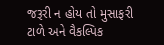જરૂરી ન હોય તો મુસાફરી ટાળે અને વૈકલ્પિક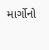માર્ગોનો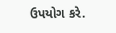ઉપયોગ કરે.